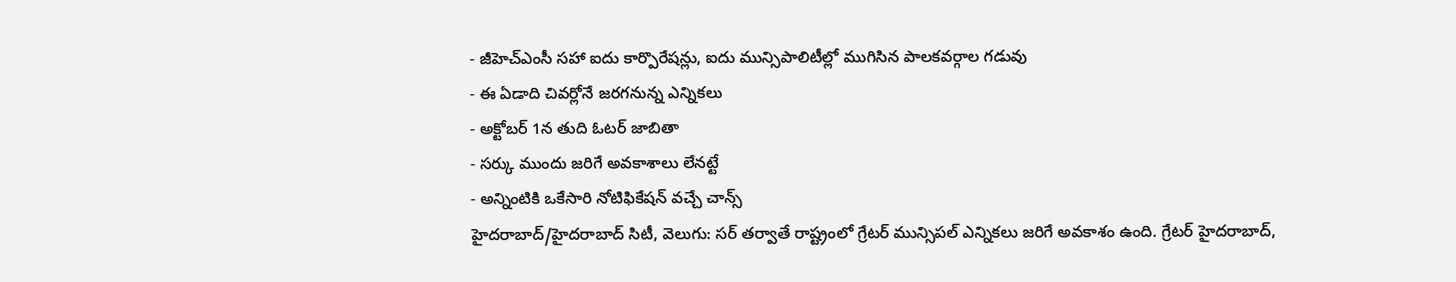- జీహెచ్ఎంసీ సహా ఐదు కార్పొరేషన్లు, ఐదు మున్సిపాలిటీల్లో ముగిసిన పాలకవర్గాల గడువు
- ఈ ఏడాది చివర్లోనే జరగనున్న ఎన్నికలు
- అక్టోబర్ 1న తుది ఓటర్ జాబితా
- సర్కు ముందు జరిగే అవకాశాలు లేనట్టే
- అన్నింటికి ఒకేసారి నోటిఫికేషన్ వచ్చే చాన్స్
హైదరాబాద్/హైదరాబాద్ సిటీ, వెలుగు: సర్ తర్వాతే రాష్ట్రంలో గ్రేటర్ మున్సిపల్ ఎన్నికలు జరిగే అవకాశం ఉంది. గ్రేటర్ హైదరాబాద్,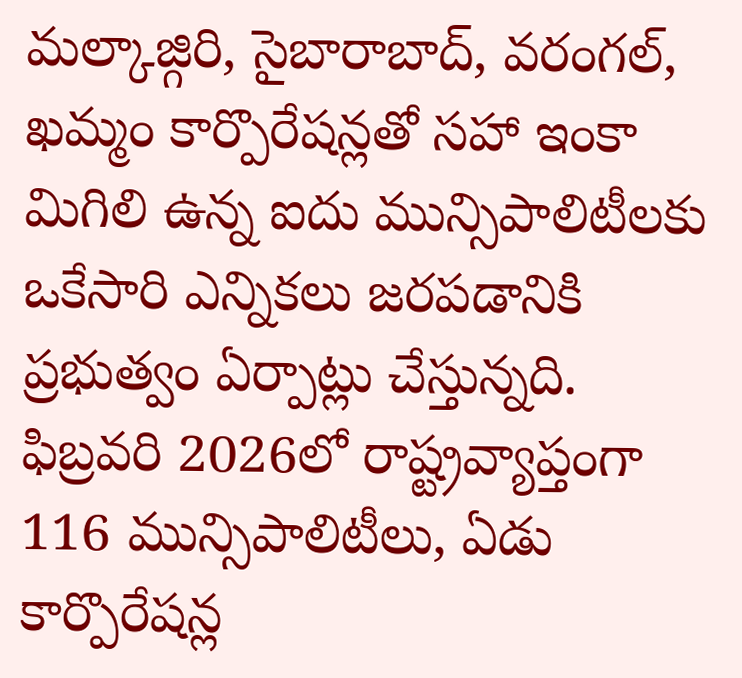మల్కాజ్గిరి, సైబారాబాద్, వరంగల్, ఖమ్మం కార్పొరేషన్లతో సహా ఇంకా మిగిలి ఉన్న ఐదు మున్సిపాలిటీలకు ఒకేసారి ఎన్నికలు జరపడానికి ప్రభుత్వం ఏర్పాట్లు చేస్తున్నది. ఫిబ్రవరి 2026లో రాష్ట్రవ్యాప్తంగా 116 మున్సిపాలిటీలు, ఏడు కార్పొరేషన్ల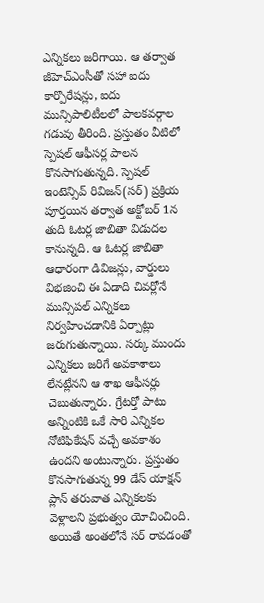ఎన్నికలు జరిగాయి. ఆ తర్వాత జీహెచ్ఎంసీతో సహా ఐదు కార్పొరేషన్లు, ఐదు మున్సిపాలిటీలలో పాలకవర్గాల గడువు తీరింది. ప్రస్తుతం వీటిలో స్పెషల్ ఆఫీసర్ల పాలన కొనసాగుతున్నది. స్పెషల్ ఇంటెన్సివ్ రివిజన్(సర్) ప్రక్రియ పూర్తయిన తర్వాత అక్టోబర్ 1న తుది ఓటర్ల జాబితా విడుదల కానున్నది. ఆ ఓటర్ల జాబితా ఆధారంగా డివిజన్లు, వార్డులు విభజించి ఈ ఏడాది చివర్లోనే మున్సిపల్ ఎన్నికలు నిర్వహించడానికి ఏర్పాట్లు జరుగుతున్నాయి. సర్కు ముందు ఎన్నికలు జరిగే అవకాశాలు లేనట్లేనని ఆ శాఖ ఆఫీసర్లు చెబుతున్నారు. గ్రేటర్తో పాటు అన్నింటికి ఒకే సారి ఎన్నికల నోటిఫికేషన్ వచ్చే అవకాశం ఉందని అంటున్నారు. ప్రస్తుతం కొనసాగుతున్న 99 డేస్ యాక్షన్ ప్లాన్ తరువాత ఎన్నికలకు వెళ్లాలని ప్రభుత్వం యోచించింది. అయితే అంతలోనే సర్ రావడంతో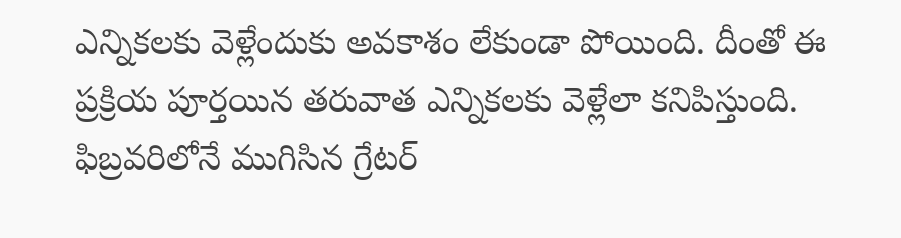ఎన్నికలకు వెళ్లేందుకు అవకాశం లేకుండా పోయింది. దీంతో ఈ ప్రక్రియ పూర్తయిన తరువాత ఎన్నికలకు వెళ్లేలా కనిపిస్తుంది.
ఫిబ్రవరిలోనే ముగిసిన గ్రేటర్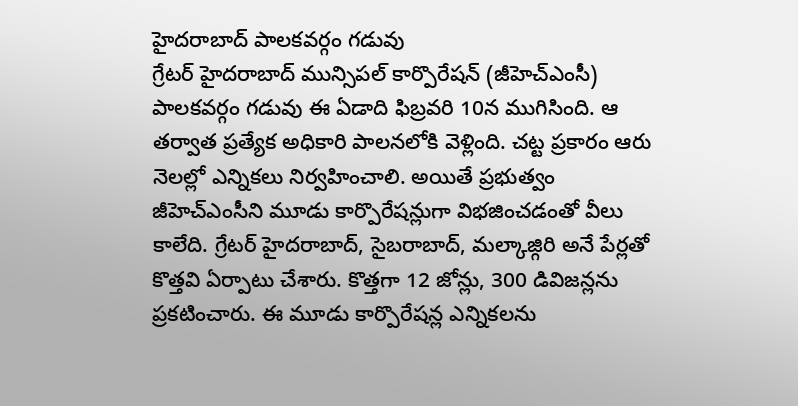హైదరాబాద్ పాలకవర్గం గడువు
గ్రేటర్ హైదరాబాద్ మున్సిపల్ కార్పొరేషన్ (జీహెచ్ఎంసీ) పాలకవర్గం గడువు ఈ ఏడాది ఫిబ్రవరి 10న ముగిసింది. ఆ తర్వాత ప్రత్యేక అధికారి పాలనలోకి వెళ్లింది. చట్ట ప్రకారం ఆరు నెలల్లో ఎన్నికలు నిర్వహించాలి. అయితే ప్రభుత్వం జీహెచ్ఎంసీని మూడు కార్పొరేషన్లుగా విభజించడంతో వీలు కాలేది. గ్రేటర్ హైదరాబాద్, సైబరాబాద్, మల్కాజ్గిరి అనే పేర్లతో కొత్తవి ఏర్పాటు చేశారు. కొత్తగా 12 జోన్లు, 300 డివిజన్లను ప్రకటించారు. ఈ మూడు కార్పొరేషన్ల ఎన్నికలను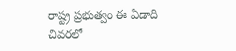రాష్ట్ర ప్రభుత్వం ఈ ఏడాది చివరలో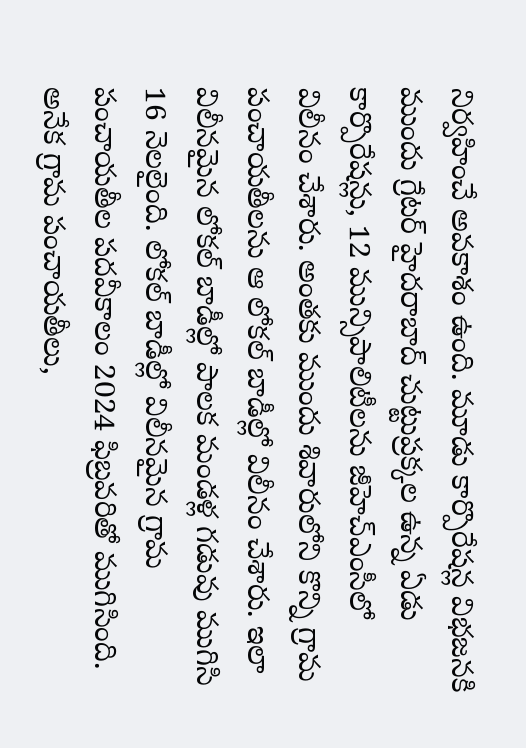నిర్వహించే అవకాశం ఉంది. మూడు కార్పొరేషన్ల విభజనకి ముందు గ్రేటర్ హైదరాబాద్ చుట్టుప్రక్కల ఉన్న ఏడు కార్పొరేషన్లు, 12 మున్సిపాలిటీలను జీహెచ్ఎంసీలో విలీనం చేశారు. అంతకు ముందు శివారులోని కొన్ని గ్రామ పంచాయతీలను ఆ లోకల్ బాడీల్లో విలీనం చేశారు. ఇలా విలీనమైన లోకల్ బాడీల్లో పాలక మండళ్ల గడువు ముగిసి 16 నెలలైంది. లోకల్ బాడీల్లో విలీనమైన గ్రామ పంచాయతీల పదవీకాలం 2024 ఫిబ్రవరితో ముగిసింది. అనేక గ్రామ పంచాయతీలు,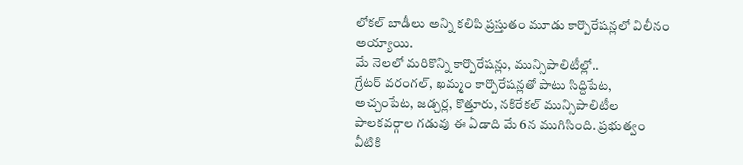లోకల్ బాడీలు అన్ని కలిపి ప్రస్తుతం మూడు కార్పొరేషన్లలో విలీనం అయ్యాయి.
మే నెలలో మరికొన్ని కార్పొరేషన్లు, మున్సిపాలిటీల్లో..
గ్రేటర్ వరంగల్, ఖమ్మం కార్పొరేషన్లతో పాటు సిద్దిపేట, అచ్చంపేట, జడ్చర్ల, కొత్తూరు, నకిరేకల్ మున్సిపాలిటీల పాలకవర్గాల గడువు ఈ ఏడాది మే 6న ముగిసింది. ప్రభుత్వం వీటికి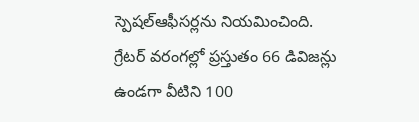స్పెషల్ఆఫీసర్లను నియమించింది. గ్రేటర్ వరంగల్లో ప్రస్తుతం 66 డివిజన్లు ఉండగా వీటిని 100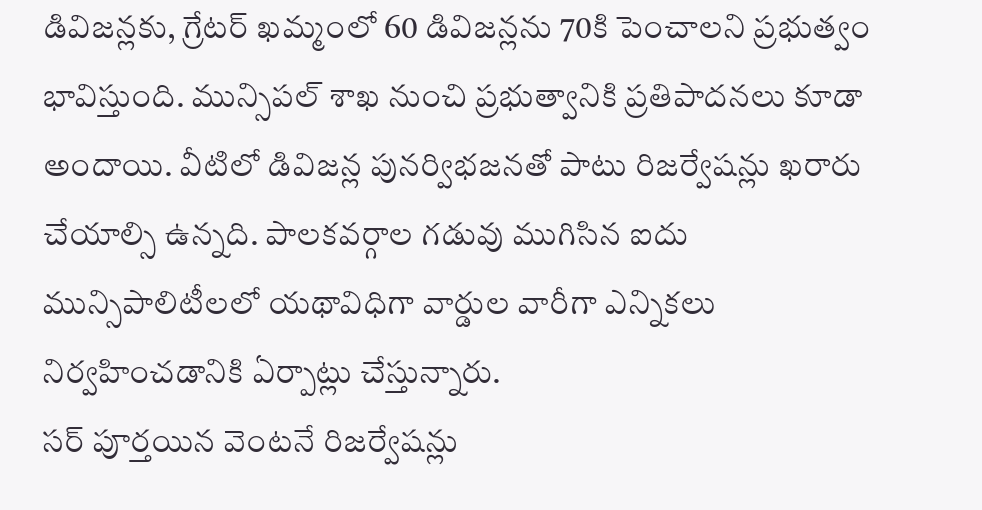డివిజన్లకు, గ్రేటర్ ఖమ్మంలో 60 డివిజన్లను 70కి పెంచాలని ప్రభుత్వం భావిస్తుంది. మున్సిపల్ శాఖ నుంచి ప్రభుత్వానికి ప్రతిపాదనలు కూడా అందాయి. వీటిలో డివిజన్ల పునర్విభజనతో పాటు రిజర్వేషన్లు ఖరారు చేయాల్సి ఉన్నది. పాలకవర్గాల గడువు ముగిసిన ఐదు మున్సిపాలిటీలలో యథావిధిగా వార్డుల వారీగా ఎన్నికలు నిర్వహించడానికి ఏర్పాట్లు చేస్తున్నారు.
సర్ పూర్తయిన వెంటనే రిజర్వేషన్లు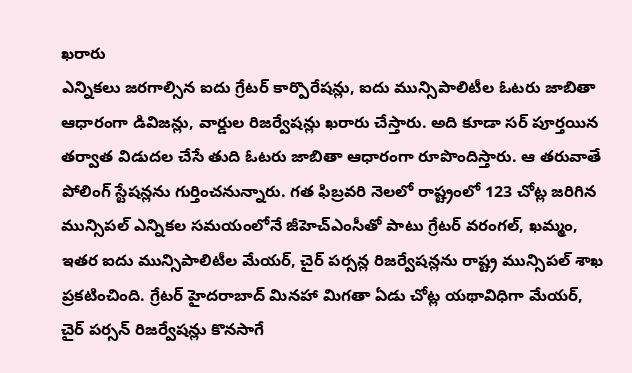ఖరారు
ఎన్నికలు జరగాల్సిన ఐదు గ్రేటర్ కార్పొరేషన్లు, ఐదు మున్సిపాలిటీల ఓటరు జాబితా ఆధారంగా డివిజన్లు, వార్డుల రిజర్వేషన్లు ఖరారు చేస్తారు. అది కూడా సర్ పూర్తయిన తర్వాత విడుదల చేసే తుది ఓటరు జాబితా ఆధారంగా రూపొందిస్తారు. ఆ తరువాతే పోలింగ్ స్టేషన్లను గుర్తించనున్నారు. గత ఫిబ్రవరి నెలలో రాష్ట్రంలో 123 చోట్ల జరిగిన మున్సిపల్ ఎన్నికల సమయంలోనే జీహెచ్ఎంసీతో పాటు గ్రేటర్ వరంగల్, ఖమ్మం, ఇతర ఐదు మున్సిపాలిటీల మేయర్, చైర్ పర్సన్ల రిజర్వేషన్లను రాష్ట్ర మున్సిపల్ శాఖ ప్రకటించింది. గ్రేటర్ హైదరాబాద్ మినహా మిగతా ఏడు చోట్ల యథావిధిగా మేయర్, చైర్ పర్సన్ రిజర్వేషన్లు కొనసాగే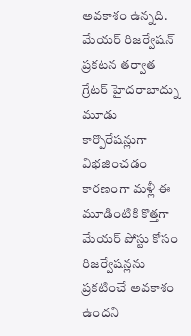అవకాశం ఉన్నది. మేయర్ రిజర్వేషన్ ప్రకటన తర్వాత గ్రేటర్ హైదరాబాద్ను మూడు కార్పొరేషన్లుగా విభజించడం కారణంగా మళ్లీ ఈ మూడింటికి కొత్తగా మేయర్ పోస్టు కోసం రిజర్వేషన్లను ప్రకటించే అవకాశం ఉందని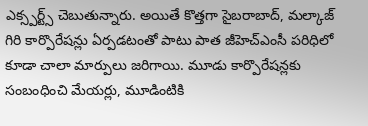ఎక్స్పర్ట్స్ చెబుతున్నారు. అయితే కొత్తగా సైబరాబాద్, మల్కాజ్ గిరి కార్పొరేషన్లు ఏర్పడటంతో పాటు పాత జీహెచ్ఎంసీ పరిధిలో కూడా చాలా మార్పులు జరిగాయి. మూడు కార్పొరేషన్లకు సంబంధించి మేయర్లు, మూడింటికి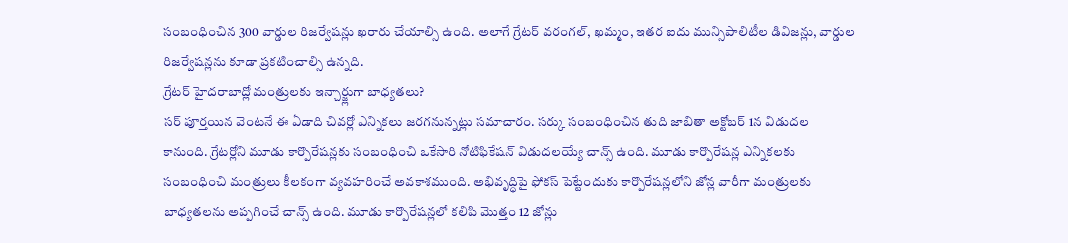సంబంధించిన 300 వార్డుల రిజర్వేషన్లు ఖరారు చేయాల్సి ఉంది. అలాగే గ్రేటర్ వరంగల్, ఖమ్మం, ఇతర ఐదు మున్సిపాలిటీల డివిజన్లు, వార్డుల రిజర్వేషన్లను కూడా ప్రకటించాల్సి ఉన్నది.
గ్రేటర్ హైదరాబాద్లో మంత్రులకు ఇన్చార్జ్లుగా బాధ్యతలు?
సర్ పూర్తయిన వెంటనే ఈ ఏడాది చివర్లో ఎన్నికలు జరగనున్నట్లు సమాచారం. సర్కు సంబంధించిన తుది జాబితా అక్టోబర్ 1న విడుదల కానుంది. గ్రేటర్లోని మూడు కార్పొరేషన్లకు సంబంధించి ఒకేసారి నోటిఫికేషన్ విడుదలయ్యే చాన్స్ ఉంది. మూడు కార్పొరేషన్ల ఎన్నికలకు సంబంధించి మంత్రులు కీలకంగా వ్యవహరించే అవకాశముంది. అభివృద్ధిపై ఫోకస్ పెట్టేందుకు కార్పొరేషన్లలోని జోన్ల వారీగా మంత్రులకు బాధ్యతలను అప్పగించే చాన్స్ ఉంది. మూడు కార్పొరేషన్లలో కలిపి మొత్తం 12 జోన్లు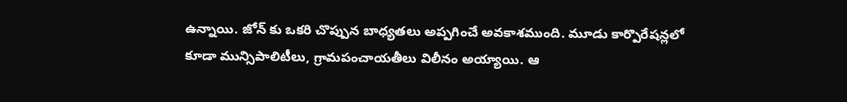ఉన్నాయి. జోన్ కు ఒకరి చొప్పున బాధ్యతలు అప్పగించే అవకాశముంది. మూడు కార్పొరేషన్లలో కూడా మున్సిపాలిటీలు, గ్రామపంచాయతీలు విలీనం అయ్యాయి. ఆ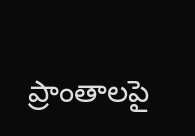ప్రాంతాలపై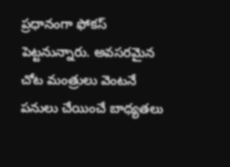ప్రధానంగా ఫోకస్ పెట్టనున్నారు. అవసరమైన చోట మంత్రులు వెంటనే పనులు చేయించే బాధ్యతలు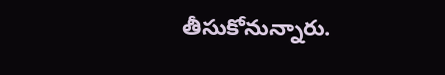తీసుకోనున్నారు.